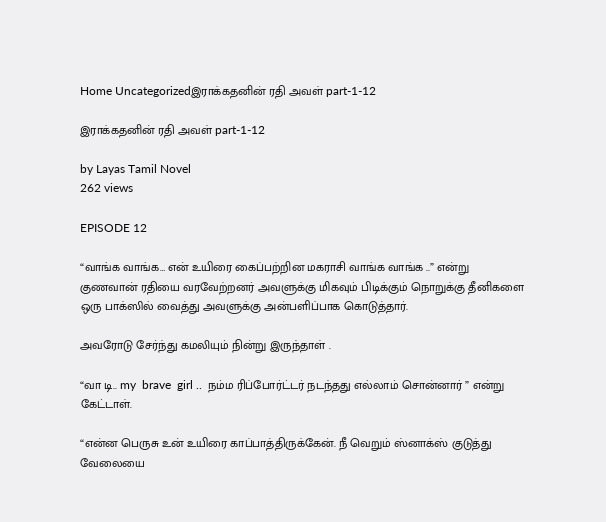Home Uncategorizedஇராக்கதனின் ரதி அவள் part-1-12

இராக்கதனின் ரதி அவள் part-1-12

by Layas Tamil Novel
262 views

EPISODE 12

“வாங்க வாங்க… என் உயிரை கைப்பற்றின மகராசி வாங்க வாங்க ..” என்று குணவான் ரதியை வரவேற்றனர் அவளுக்கு மிகவும் பிடிக்கும் நொறுக்கு தீனிகளை ஒரு பாக்ஸில் வைத்து அவளுக்கு அன்பளிப்பாக கொடுத்தார்.

அவரோடு சேர்ந்து கமலியும் நின்று இருந்தாள் .

“வா டி.. my  brave  girl ..  நம்ம ரிப்போர்ட்டர் நடந்தது எல்லாம் சொன்னார் ” என்று கேட்டாள்.

“என்ன பெருசு உன் உயிரை காப்பாத்திருக்கேன். நீ வெறும் ஸ்னாக்ஸ் குடுத்து வேலையை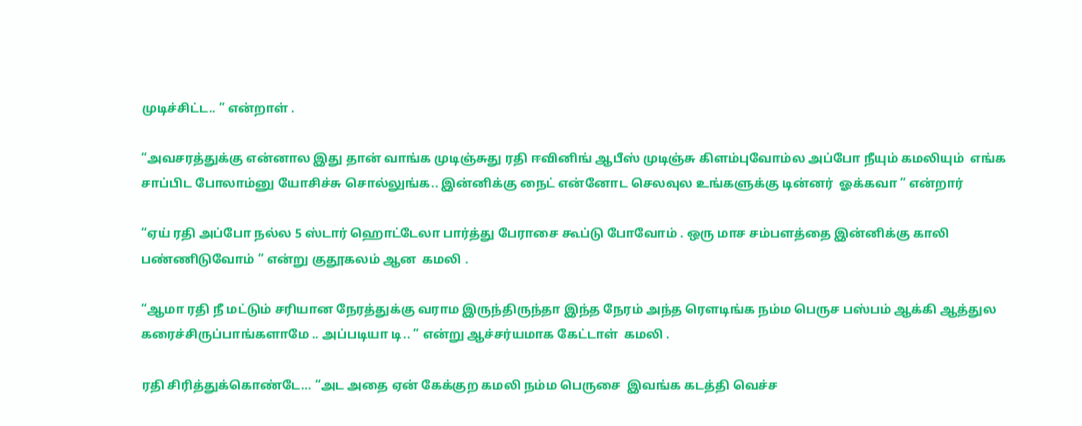முடிச்சிட்ட.. ” என்றாள் .

“அவசரத்துக்கு என்னால இது தான் வாங்க முடிஞ்சுது ரதி ஈவினிங் ஆபீஸ் முடிஞ்சு கிளம்புவோம்ல அப்போ நீயும் கமலியும்  எங்க சாப்பிட போலாம்னு யோசிச்சு சொல்லுங்க.. இன்னிக்கு நைட் என்னோட செலவுல உங்களுக்கு டின்னர்  ஓக்கவா ” என்றார்

“ஏய் ரதி அப்போ நல்ல 5 ஸ்டார் ஹொட்டேலா பார்த்து பேராசை கூப்டு போவோம் . ஒரு மாச சம்பளத்தை இன்னிக்கு காலி பண்ணிடுவோம் ” என்று குதூகலம் ஆன  கமலி .

“ஆமா ரதி நீ மட்டும் சரியான நேரத்துக்கு வராம இருந்திருந்தா இந்த நேரம் அந்த ரௌடிங்க நம்ம பெருச பஸ்பம் ஆக்கி ஆத்துல கரைச்சிருப்பாங்களாமே .. அப்படியா டி.. ” என்று ஆச்சர்யமாக கேட்டாள்  கமலி .

ரதி சிரித்துக்கொண்டே… “அட அதை ஏன் கேக்குற கமலி நம்ம பெருசை  இவங்க கடத்தி வெச்ச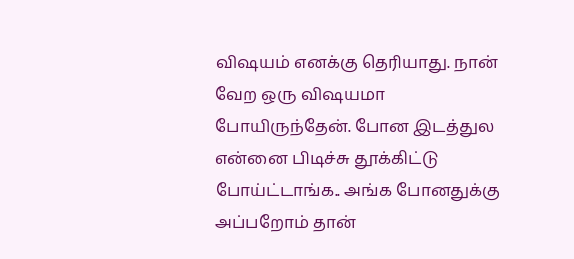விஷயம் எனக்கு தெரியாது. நான் வேற ஒரு விஷயமா போயிருந்தேன். போன இடத்துல என்னை பிடிச்சு தூக்கிட்டு போய்ட்டாங்க.. அங்க போனதுக்கு அப்பறோம் தான்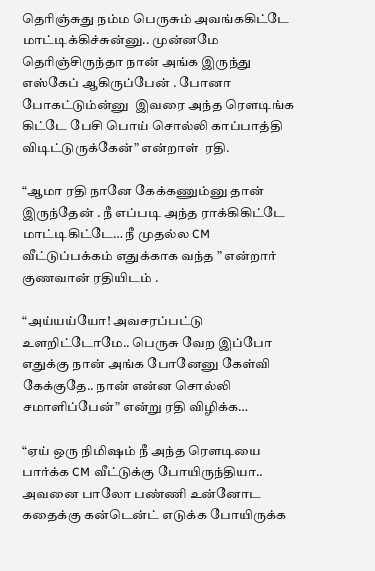தெரிஞ்சுது நம்ம பெருசும் அவங்ககிட்டே மாட்டிக்கிச்சுன்னு.. முன்னமே தெரிஞ்சிருந்தா நான் அங்க இருந்து எஸ்கேப் ஆகிருப்பேன் . போனா போகட்டும்ன்னு  இவரை அந்த ரௌடிங்க கிட்டே பேசி பொய் சொல்லி காப்பாத்தி விடிட்டுருக்கேன்” என்றாள்  ரதி.

“ஆமா ரதி நானே கேக்கணும்னு தான் இருந்தேன் . நீ எப்படி அந்த ராக்கிகிட்டே மாட்டிகிட்டே… நீ முதல்ல CM  வீட்டுப்பக்கம் எதுக்காக வந்த ” என்றார் குணவான் ரதியிடம் .

“அய்யய்யோ! அவசரப்பட்டு உளறிட்டோமே.. பெருசு வேற இப்போ எதுக்கு நான் அங்க போனேனு கேள்வி கேக்குதே.. நான் என்ன சொல்லி சமாளிப்பேன்” என்று ரதி விழிக்க…

“ஏய் ஒரு நிமிஷம் நீ அந்த ரௌடியை பார்க்க CM வீட்டுக்கு போயிருந்தியா.. அவனை பாலோ பண்ணி உன்னோட கதைக்கு கன்டென்ட் எடுக்க போயிருக்க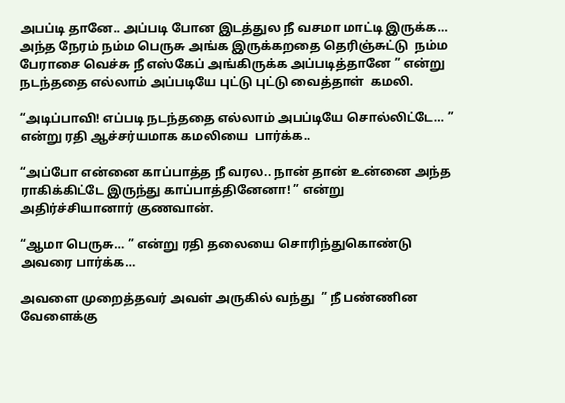அபப்டி தானே.. அப்படி போன இடத்துல நீ வசமா மாட்டி இருக்க… அந்த நேரம் நம்ம பெருசு அங்க இருக்கறதை தெரிஞ்சுட்டு  நம்ம பேராசை வெச்சு நீ எஸ்கேப் அங்கிருக்க அப்படித்தானே ” என்று நடந்ததை எல்லாம் அப்படியே புட்டு புட்டு வைத்தாள்  கமலி.

“அடிப்பாவி! எப்படி நடந்ததை எல்லாம் அபப்டியே சொல்லிட்டே… ” என்று ரதி ஆச்சர்யமாக கமலியை  பார்க்க..

“அப்போ என்னை காப்பாத்த நீ வரல.. நான் தான் உன்னை அந்த ராகிக்கிட்டே இருந்து காப்பாத்தினேனா! ” என்று  அதிர்ச்சியானார் குணவான்.

“ஆமா பெருசு… ” என்று ரதி தலையை சொரிந்துகொண்டு அவரை பார்க்க…

அவளை முறைத்தவர் அவள் அருகில் வந்து  ” நீ பண்ணின வேளைக்கு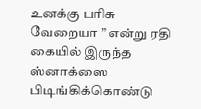உனக்கு பரிசு வேறையா ” என்று ரதி கையில் இருந்த ஸ்னாக்ஸை  பிடிங்கிக்கொண்டு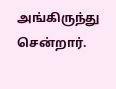அங்கிருந்து சென்றார்.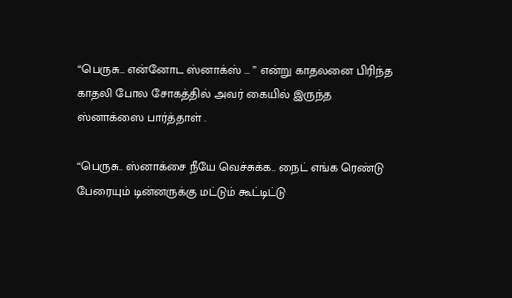“பெருசு… என்னோட ஸ்னாக்ஸ் … ” என்று காதலனை பிரிந்த காதலி போல சோகத்தில் அவர் கையில் இருந்த ஸ்னாக்ஸை பார்த்தாள் .

“பெருசு.. ஸ்னாக்சை நீயே வெச்சுக்க.. நைட் எங்க ரெண்டு பேரையும் டின்னருக்கு மட்டும் கூட்டிட்டு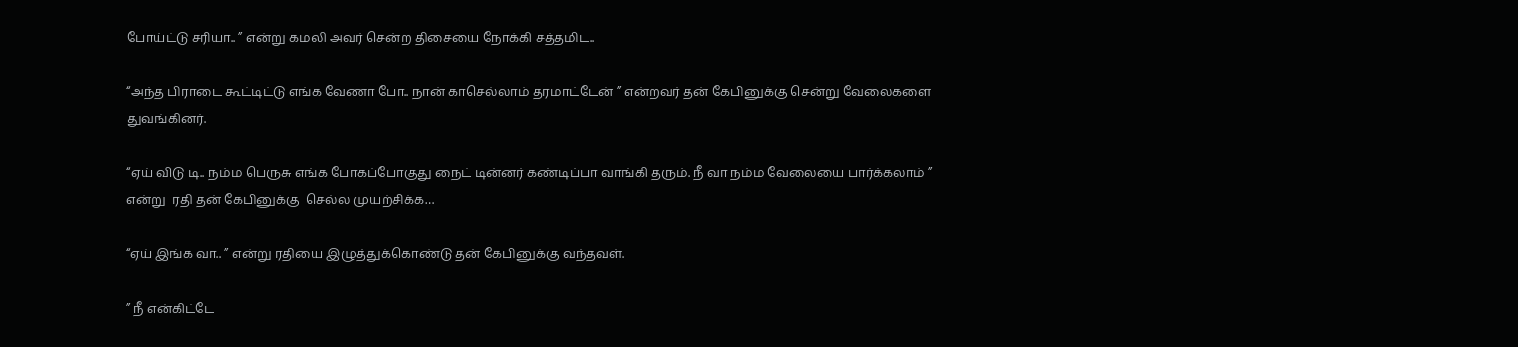போய்ட்டு சரியா.. ” என்று கமலி அவர் சென்ற திசையை நோக்கி சத்தமிட..

“அந்த பிராடை கூட்டிட்டு எங்க வேணா போ.. நான் காசெல்லாம் தரமாட்டேன் ” என்றவர் தன் கேபினுக்கு சென்று வேலைகளை துவங்கினர்.

“ஏய் விடு டி.. நம்ம பெருசு எங்க போகப்போகுது நைட் டின்னர் கண்டிப்பா வாங்கி தரும். நீ வா நம்ம வேலையை பார்க்கலாம் ” என்று  ரதி தன் கேபினுக்கு  செல்ல முயற்சிக்க…

“ஏய் இங்க வா.. ” என்று ரதியை இழுத்துக்கொண்டு தன் கேபினுக்கு வந்தவள்.

” நீ என்கிட்டே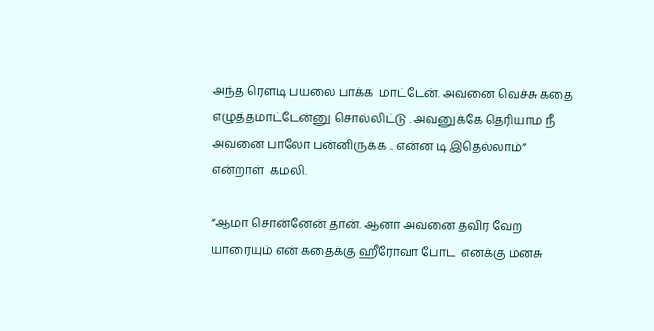அந்த ரௌடி பயலை பாக்க  மாட்டேன். அவனை வெச்சு கதை எழுத்தமாட்டேன்னு சொல்லிட்டு . அவனுக்கே தெரியாம நீ அவனை பாலோ பன்னிருக்க .. என்ன டி இதெல்லாம்” என்றாள்  கமலி.

“ஆமா சொன்னேன் தான். ஆனா அவனை தவிர வேற யாரையும் என் கதைக்கு ஹீரோவா போட  எனக்கு மனசு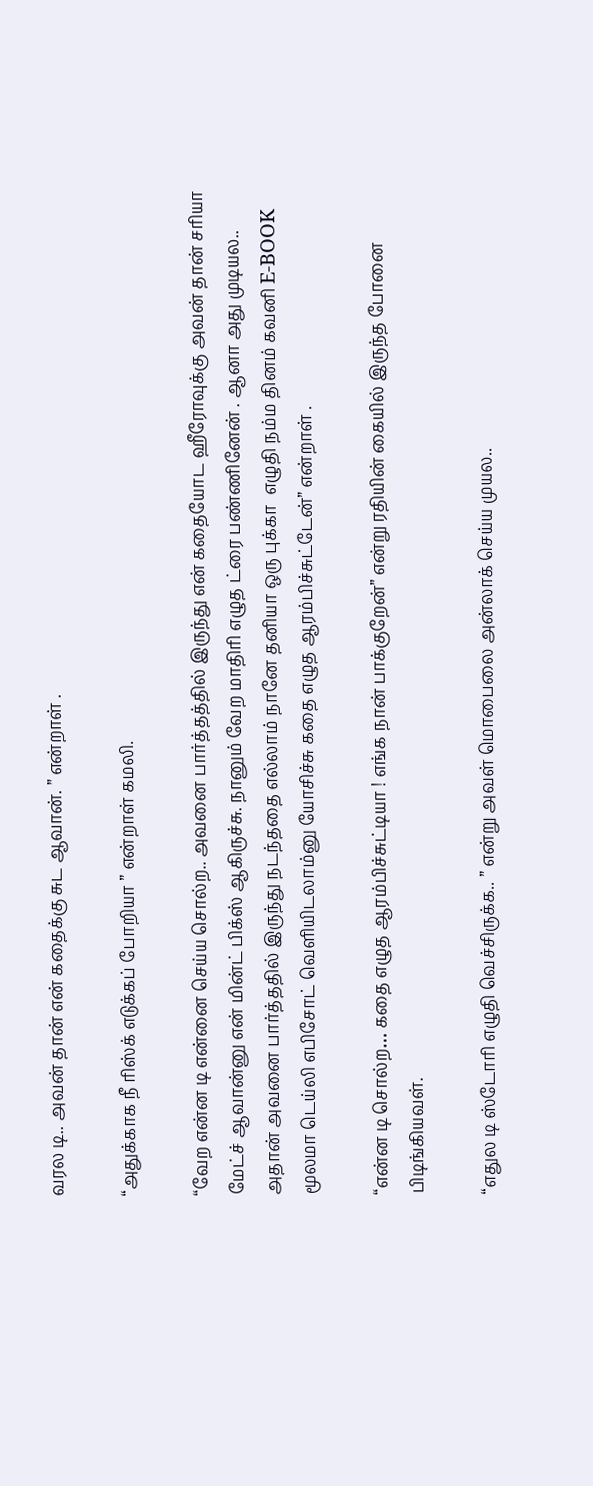வரல டி.. அவன் தான் என் கதைக்கு சுட ஆவான். ” என்றாள் .

“அதுக்காக நீ ரிஸ்க் எடுக்கப் போறியா ” என்றாள் கமலி.

“வேற என்ன டி என்னை செய்ய சொல்ற.. அவனை பார்த்தத்தில் இருந்து என் கதையோட ஹீரோவுக்கு அவன் தான் சரியா மேட்ச் ஆவான்னு என் மின்ட் பிக்ஸ் ஆகிருச்சு. நானும் வேற மாதிரி எழுத ட்ரை பண்ணினேன் . ஆனா அது முடியல.. அதான் அவனை பார்த்ததில் இருந்து நடந்ததை எல்லாம் நானே தனியா ஒரு புக்கா  எழுதி நம்ம தினம் கவனி E-BOOK மூலமா டெய்லி எபிசோட் வெளியிடலாம்னு யோசிச்சு கதை எழுத ஆரம்பிச்சுட்டேன்” என்றாள் .

“என்ன டி சொல்ற… கதை எழுத ஆரம்பிச்சுட்டியா ! எங்க நான் பாக்குறேன்” என்று ரதியின் கையில் இருந்த போனை பிடிங்கியவள்.

“எதுல டி ஸ்டோரி எழுதி வெச்சிருக்க.. ” என்று அவள் மொபைலை அன்லாக் செய்ய முயல..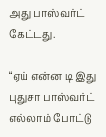அது பாஸ்வர்ட் கேட்டது.

“ஏய் என்ன டி இது புதுசா பாஸ்வர்ட் எல்லாம் போட்டு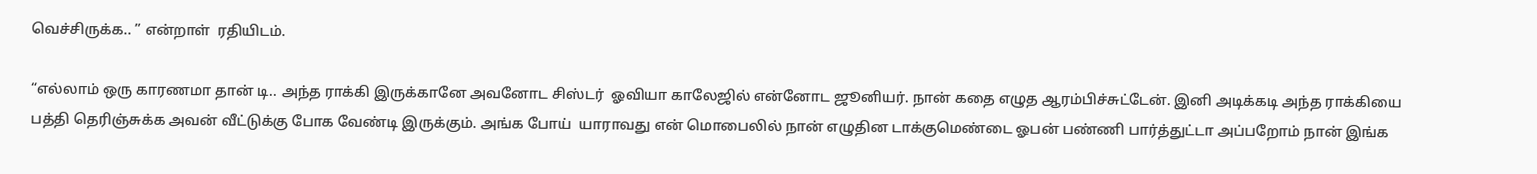வெச்சிருக்க.. ” என்றாள்  ரதியிடம்.

“எல்லாம் ஒரு காரணமா தான் டி.. அந்த ராக்கி இருக்கானே அவனோட சிஸ்டர்  ஓவியா காலேஜில் என்னோட ஜூனியர். நான் கதை எழுத ஆரம்பிச்சுட்டேன். இனி அடிக்கடி அந்த ராக்கியை  பத்தி தெரிஞ்சுக்க அவன் வீட்டுக்கு போக வேண்டி இருக்கும். அங்க போய்  யாராவது என் மொபைலில் நான் எழுதின டாக்குமெண்டை ஓபன் பண்ணி பார்த்துட்டா அப்பறோம் நான் இங்க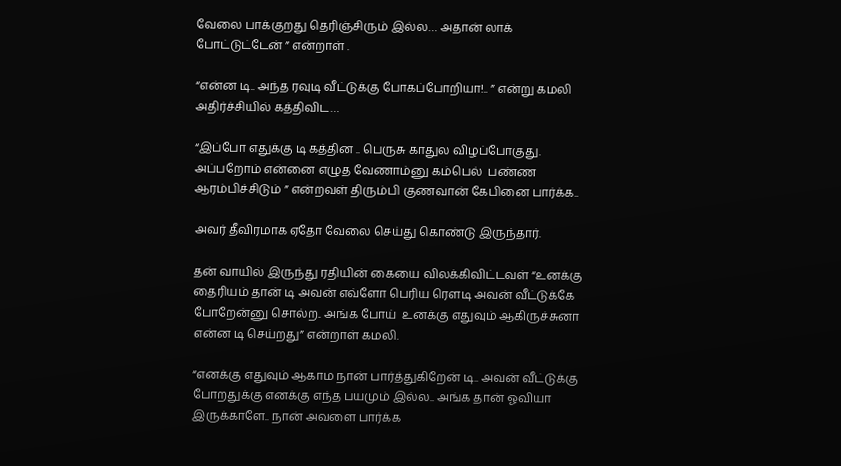வேலை பாக்குறது தெரிஞ்சிரும் இல்ல… அதான் லாக் போட்டுட்டேன் ” என்றாள் .

“என்ன டி.. அந்த ரவுடி வீட்டுக்கு போகப்போறியா!.. ” என்று கமலி அதிர்ச்சியில் கத்திவிட…

“இப்போ எதுக்கு டி கத்தின .. பெருசு காதுல விழப்போகுது. அப்பறோம் என்னை எழுத வேணாம்னு கம்பெல்  பண்ண ஆரம்பிச்சிடும் ” என்றவள் திரும்பி குணவான் கேபினை பார்க்க..

அவர் தீவிரமாக ஏதோ வேலை செய்து கொண்டு இருந்தார்.

தன் வாயில் இருந்து ரதியின் கையை விலக்கிவிட்டவள் “உனக்கு தைரியம் தான் டி அவன் எவ்ளோ பெரிய ரௌடி அவன் வீட்டுக்கே போறேன்னு சொல்ற.. அங்க போய்  உனக்கு எதுவும் ஆகிருச்சுனா என்ன டி செய்றது” என்றாள் கமலி.

“எனக்கு எதுவும் ஆகாம நான் பார்த்துகிறேன் டி.. அவன் வீட்டுக்கு போறதுக்கு எனக்கு எந்த பயமும் இல்ல.. அங்க தான் ஓவியா இருக்காளே.. நான் அவளை பார்க்க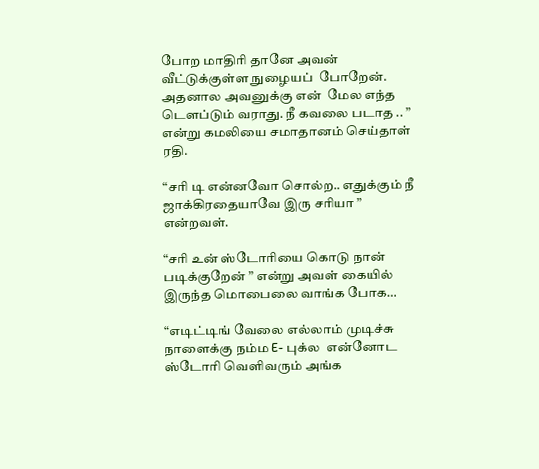போற மாதிரி தானே அவன் வீட்டுக்குள்ள நுழையப்  போறேன். அதனால அவனுக்கு என்  மேல எந்த டௌப்டும் வராது. நீ கவலை படாத .. ” என்று கமலியை சமாதானம் செய்தாள் ரதி.

“சரி டி என்னவோ சொல்ற.. எதுக்கும் நீ ஜாக்கிரதையாவே இரு சரியா ” என்றவள்.

“சரி உன் ஸ்டோரியை கொடு நான் படிக்குறேன் ” என்று அவள் கையில் இருந்த மொபைலை வாங்க போக…

“எடிட்டிங் வேலை எல்லாம் முடிச்சு நாளைக்கு நம்ம E- புக்ல  என்னோட ஸ்டோரி வெளிவரும் அங்க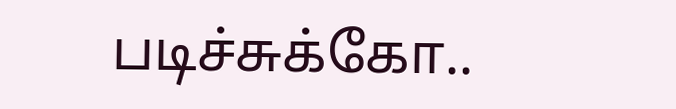படிச்சுக்கோ..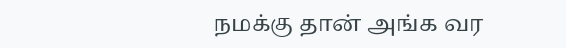நமக்கு தான் அங்க வர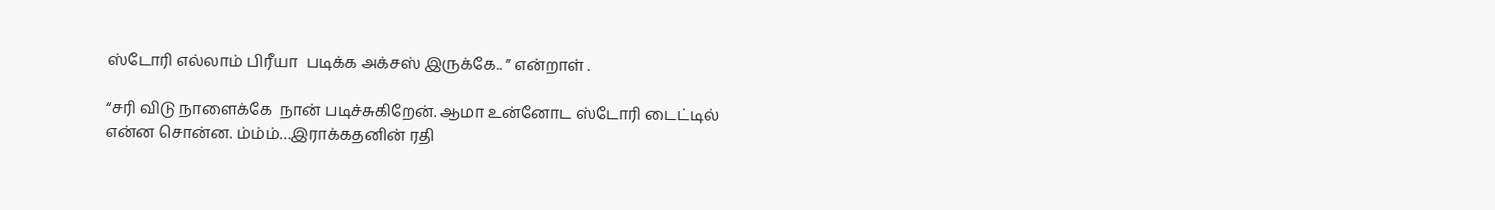ஸ்டோரி எல்லாம் பிரீயா  படிக்க அக்சஸ் இருக்கே.. ” என்றாள் .

“சரி விடு நாளைக்கே  நான் படிச்சுகிறேன். ஆமா உன்னோட ஸ்டோரி டைட்டில் என்ன சொன்ன. ம்ம்ம்…இராக்கதனின் ரதி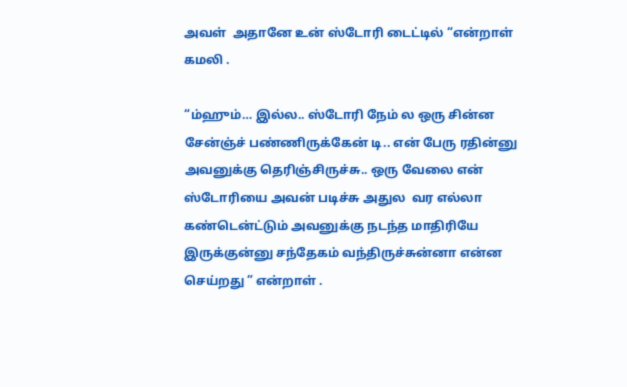அவள்  அதானே உன் ஸ்டோரி டைட்டில் “என்றாள்  கமலி .

“ம்ஹும்… இல்ல.. ஸ்டோரி நேம் ல ஒரு சின்ன சேன்ஞ்ச் பண்ணிருக்கேன் டி.. என் பேரு ரதின்னு அவனுக்கு தெரிஞ்சிருச்சு.. ஒரு வேலை என் ஸ்டோரியை அவன் படிச்சு அதுல  வர எல்லா  கண்டென்ட்டும் அவனுக்கு நடந்த மாதிரியே இருக்குன்னு சந்தேகம் வந்திருச்சுன்னா என்ன செய்றது ” என்றாள் .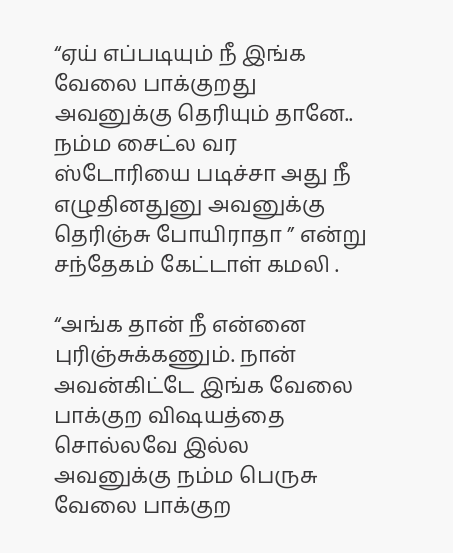“ஏய் எப்படியும் நீ இங்க வேலை பாக்குறது அவனுக்கு தெரியும் தானே.. நம்ம சைட்ல வர ஸ்டோரியை படிச்சா அது நீ எழுதினதுனு அவனுக்கு தெரிஞ்சு போயிராதா ” என்று சந்தேகம் கேட்டாள் கமலி .

“அங்க தான் நீ என்னை புரிஞ்சுக்கணும். நான் அவன்கிட்டே இங்க வேலை பாக்குற விஷயத்தை சொல்லவே இல்ல அவனுக்கு நம்ம பெருசு வேலை பாக்குற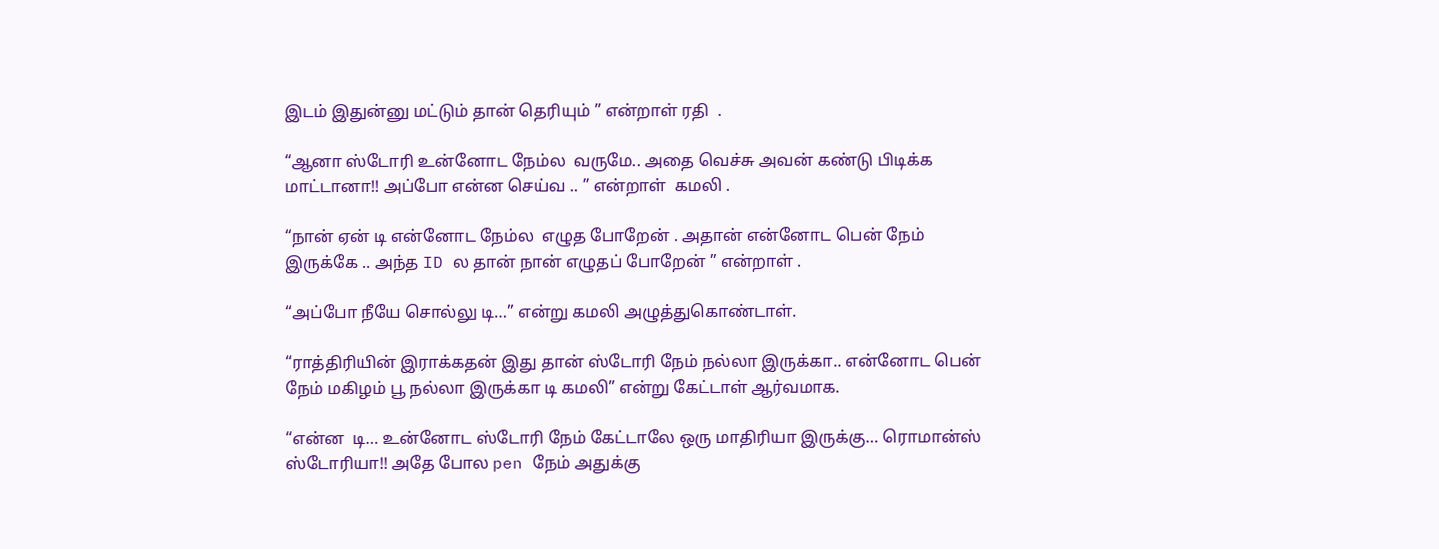இடம் இதுன்னு மட்டும் தான் தெரியும் ” என்றாள் ரதி  .

“ஆனா ஸ்டோரி உன்னோட நேம்ல  வருமே.. அதை வெச்சு அவன் கண்டு பிடிக்க மாட்டானா!! அப்போ என்ன செய்வ .. ” என்றாள்  கமலி .

“நான் ஏன் டி என்னோட நேம்ல  எழுத போறேன் . அதான் என்னோட பென் நேம்  இருக்கே .. அந்த ID ல தான் நான் எழுதப் போறேன் ” என்றாள் .

“அப்போ நீயே சொல்லு டி…” என்று கமலி அழுத்துகொண்டாள்.

“ராத்திரியின் இராக்கதன் இது தான் ஸ்டோரி நேம் நல்லா இருக்கா.. என்னோட பென் நேம் மகிழம் பூ நல்லா இருக்கா டி கமலி” என்று கேட்டாள் ஆர்வமாக.

“என்ன  டி… உன்னோட ஸ்டோரி நேம் கேட்டாலே ஒரு மாதிரியா இருக்கு… ரொமான்ஸ் ஸ்டோரியா!! அதே போல pen நேம் அதுக்கு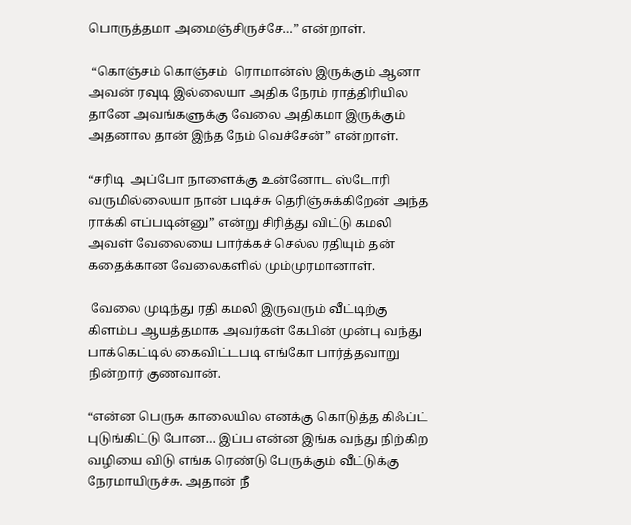பொருத்தமா அமைஞ்சிருச்சே…” என்றாள்.

 “கொஞ்சம் கொஞ்சம்  ரொமான்ஸ் இருக்கும் ஆனா அவன் ரவுடி இல்லையா அதிக நேரம் ராத்திரியில தானே அவங்களுக்கு வேலை அதிகமா இருக்கும் அதனால தான் இந்த நேம் வெச்சேன்” என்றாள்.

“சரிடி  அப்போ நாளைக்கு உன்னோட ஸ்டோரி வருமில்லையா நான் படிச்சு தெரிஞ்சுக்கிறேன் அந்த ராக்கி எப்படின்னு” என்று சிரித்து விட்டு கமலி அவள் வேலையை பார்க்கச் செல்ல ரதியும் தன் கதைக்கான வேலைகளில் மும்முரமானாள்.

 வேலை முடிந்து ரதி கமலி இருவரும் வீட்டிற்கு கிளம்ப ஆயத்தமாக அவர்கள் கேபின் முன்பு வந்து பாக்கெட்டில் கைவிட்டபடி எங்கோ பார்த்தவாறு நின்றார் குணவான்.

“என்ன பெருசு காலையில எனக்கு கொடுத்த கிஃப்ட் புடுங்கிட்டு போன… இப்ப என்ன இங்க வந்து நிற்கிற வழியை விடு எங்க ரெண்டு பேருக்கும் வீட்டுக்கு நேரமாயிருச்சு. அதான் நீ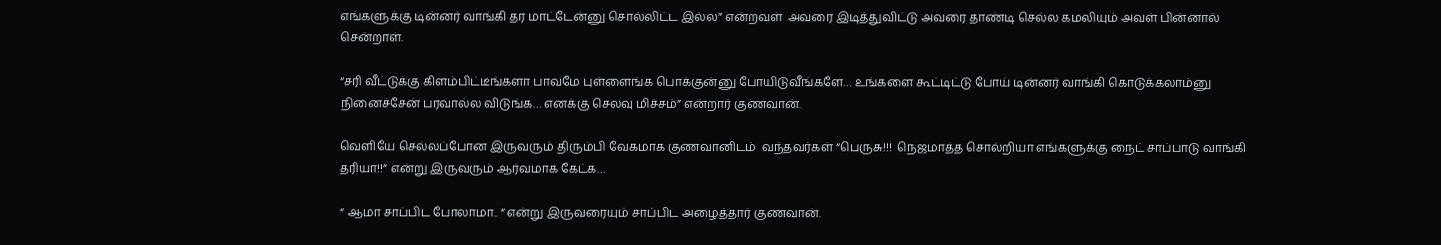எங்களுக்கு டின்னர் வாங்கி தர மாட்டேன்னு சொல்லிட்ட இல்ல” என்றவள்  அவரை இடித்துவிட்டு அவரை தாண்டி செல்ல கமலியும் அவள் பின்னால் சென்றாள்.

“சரி வீட்டுக்கு கிளம்பிட்டீங்களா பாவமே புள்ளைங்க பொக்குன்னு போயிடுவீங்களே… உங்களை கூட்டிட்டு போய் டின்னர் வாங்கி கொடுக்கலாம்னு நினைச்சேன் பரவால்ல விடுங்க… எனக்கு செலவு மிச்சம்” என்றார் குணவான்.

வெளியே செல்லப்போன இருவரும் திரும்பி வேகமாக குணவானிடம்  வந்தவர்கள் “பெருசு!!!  நெஜமாத்த சொல்றியா எங்களுக்கு நைட் சாப்பாடு வாங்கி தரியா!!” என்று இருவரும் ஆர்வமாக கேட்க…

“ ஆமா சாப்பிட போலாமா.. “ என்று இருவரையும் சாப்பிட அழைத்தார் குணவான்.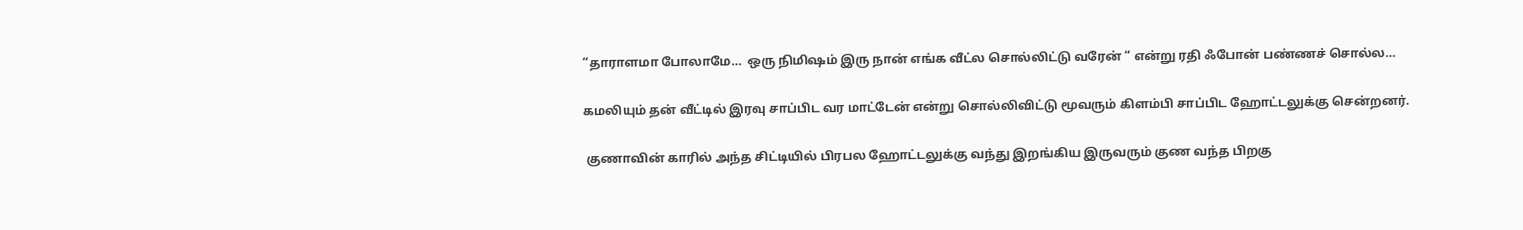“தாராளமா போலாமே…  ஒரு நிமிஷம் இரு நான் எங்க வீட்ல சொல்லிட்டு வரேன் “ என்று ரதி ஃபோன் பண்ணச் சொல்ல…

கமலியும் தன் வீட்டில் இரவு சாப்பிட வர மாட்டேன் என்று சொல்லிவிட்டு மூவரும் கிளம்பி சாப்பிட ஹோட்டலுக்கு சென்றனர்.

 குணாவின் காரில் அந்த சிட்டியில் பிரபல ஹோட்டலுக்கு வந்து இறங்கிய இருவரும் குண வந்த பிறகு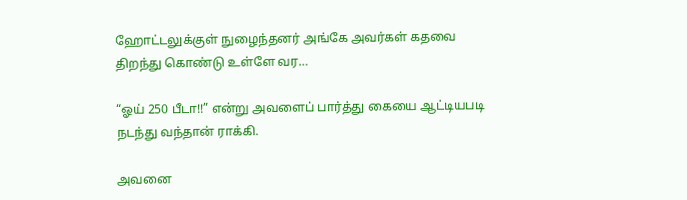ஹோட்டலுக்குள் நுழைந்தனர் அங்கே அவர்கள் கதவை திறந்து கொண்டு உள்ளே வர…

“ஓய் 250 பீடா!!” என்று அவளைப் பார்த்து கையை ஆட்டியபடி நடந்து வந்தான் ராக்கி.

அவனை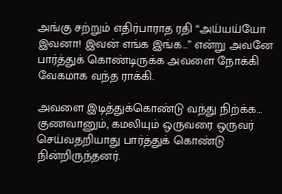அங்கு சற்றும் எதிர்பாராத ரதி “அய்யய்யோ இவனா! இவன் எங்க இங்க…” என்று அவனே பார்த்துக் கொண்டிருக்க அவளை நோக்கி வேகமாக வந்த ராக்கி.

அவளை இடித்துக்கொண்டு வந்து நிற்க்க… குணவானும், கமலியும் ஒருவரை ஒருவர் செய்வதறியாது பார்த்துக் கொண்டு நின்றிருந்தனர்.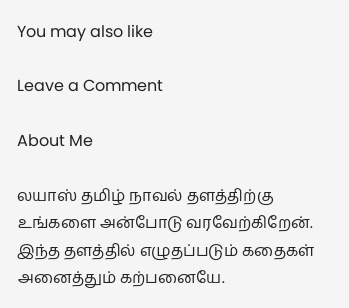You may also like

Leave a Comment

About Me

லயாஸ் தமிழ் நாவல் தளத்திற்கு உங்களை அன்போடு வரவேற்கிறேன்.
இந்த தளத்தில் எழுதப்படும் கதைகள் அனைத்தும் கற்பனையே.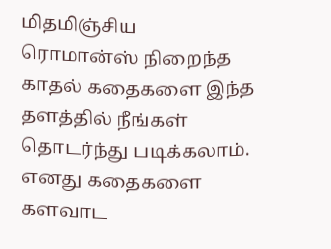மிதமிஞ்சிய ரொமான்ஸ் நிறைந்த காதல் கதைகளை இந்த தளத்தில் நீங்கள் தொடர்ந்து படிக்கலாம். எனது கதைகளை களவாட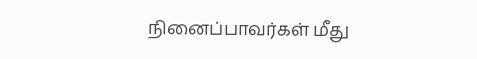நினைப்பாவர்கள் மீது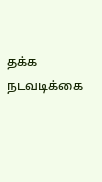தக்க நடவடிக்கை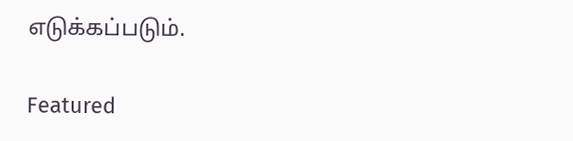எடுக்கப்படும்.

Featured